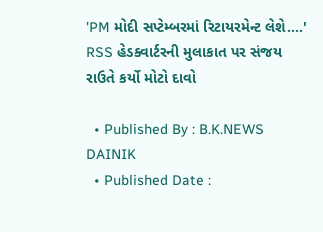'PM મોદી સપ્ટેમ્બરમાં રિટાયરમેન્ટ લેશે....' RSS હેડક્વાર્ટરની મુલાકાત પર સંજય રાઉતે કર્યો મોટો દાવો

  • Published By : B.K.NEWS DAINIK
  • Published Date :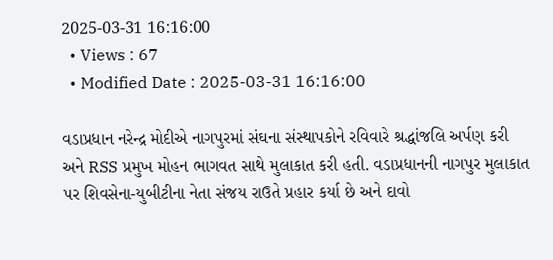2025-03-31 16:16:00
  • Views : 67
  • Modified Date : 2025-03-31 16:16:00

વડાપ્રધાન નરેન્દ્ર મોદીએ નાગપુરમાં સંઘના સંસ્થાપકોને રવિવારે શ્રદ્ધાંજલિ અર્પણ કરી અને RSS પ્રમુખ મોહન ભાગવત સાથે મુલાકાત કરી હતી. વડાપ્રધાનની નાગપુર મુલાકાત પર શિવસેના-યુબીટીના નેતા સંજય રાઉતે પ્રહાર કર્યા છે અને દાવો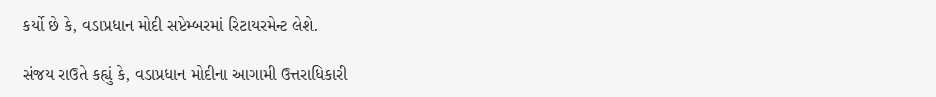કર્યો છે કે, વડાપ્રધાન મોદી સપ્ટેમ્બરમાં રિટાયરમેન્ટ લેશે.

સંજય રાઉતે કહ્યું કે, વડાપ્રધાન મોદીના આગામી ઉત્તરાધિકારી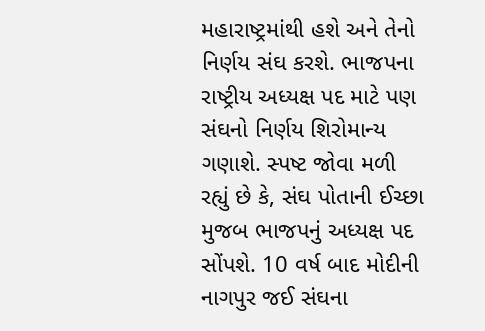મહારાષ્ટ્રમાંથી હશે અને તેનો નિર્ણય સંઘ કરશે. ભાજપના રાષ્ટ્રીય અધ્યક્ષ પદ માટે પણ સંઘનો નિર્ણય શિરોમાન્ય ગણાશે. સ્પષ્ટ જોવા મળી રહ્યું છે કે, સંઘ પોતાની ઈચ્છા મુજબ ભાજપનું અધ્યક્ષ પદ સોંપશે. 10 વર્ષ બાદ મોદીની નાગપુર જઈ સંઘના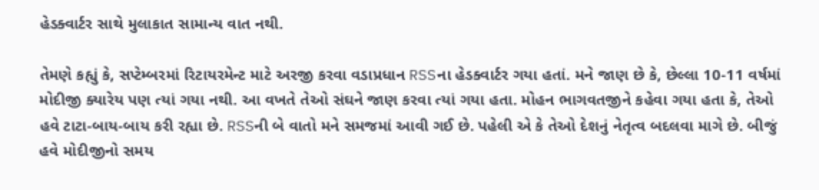હેડક્વાર્ટર સાથે મુલાકાત સામાન્ય વાત નથી.

તેમણે કહ્યું કે, સપ્ટેમ્બરમાં રિટાયરમેન્ટ માટે અરજી કરવા વડાપ્રધાન RSSના હેડક્વાર્ટર ગયા હતાં. મને જાણ છે કે, છેલ્લા 10-11 વર્ષમાં મોદીજી ક્યારેય પણ ત્યાં ગયા નથી. આ વખતે તેઓ સંઘને જાણ કરવા ત્યાં ગયા હતા. મોહન ભાગવતજીને કહેવા ગયા હતા કે, તેઓ હવે ટાટા-બાય-બાય કરી રહ્યા છે. RSSની બે વાતો મને સમજમાં આવી ગઈ છે. પહેલી એ કે તેઓ દેશનું નેતૃત્વ બદલવા માગે છે. બીજું હવે મોદીજીનો સમય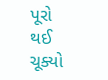પૂરો થઈ ચૂક્યો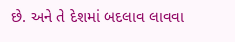છે. અને તે દેશમાં બદલાવ લાવવા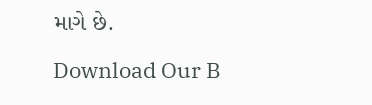માગે છે.

Download Our B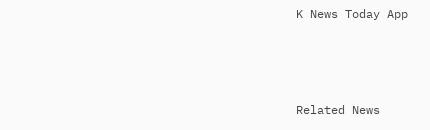K News Today App



Related News